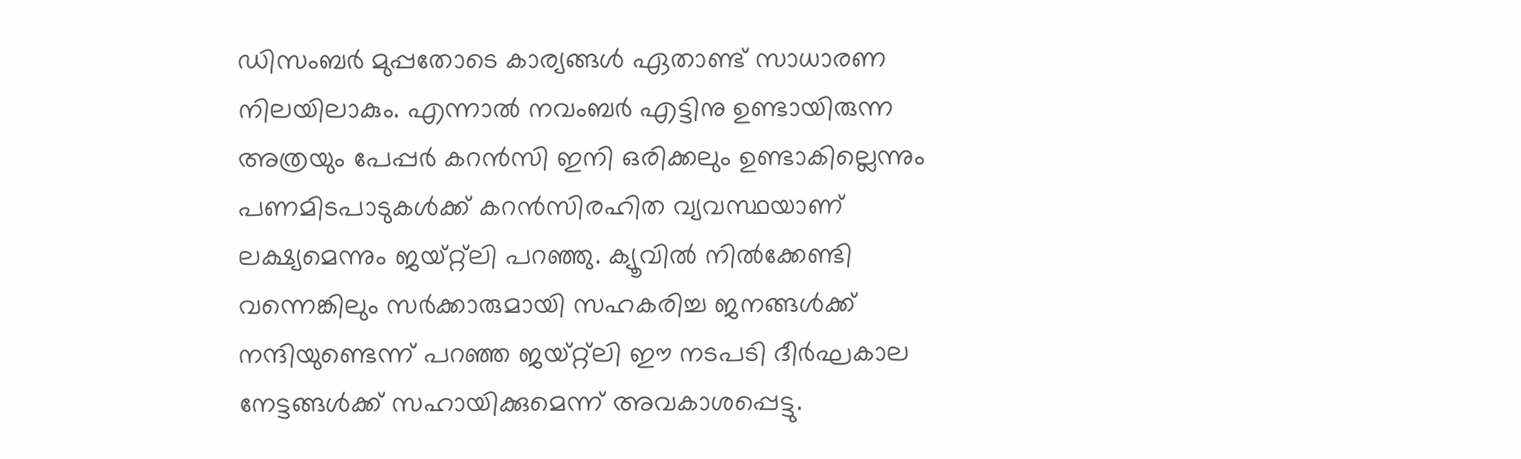ഡിസംബര്‍ മുപ്പതോടെ കാര്യങ്ങള്‍ ഏതാണ്ട് സാധാരണ നിലയിലാകും. എന്നാല്‍ നവംബര്‍ എട്ടിനു ഉണ്ടായിരുന്ന അത്രയും പേപ്പര്‍ കറന്‍സി ഇനി ഒരിക്കലും ഉണ്ടാകില്ലെന്നും പണമിടപാടുകള്‍ക്ക് കറന്‍സിരഹിത വ്യവസ്ഥയാണ് ലക്ഷ്യമെന്നും ജയ്റ്റ്‌ലി പറഞ്ഞു. ക്യൂവില്‍ നില്‍ക്കേണ്ടി വന്നെങ്കിലും സര്‍ക്കാരുമായി സഹകരിച്ച ജനങ്ങള്‍ക്ക് നന്ദിയുണ്ടെന്ന് പറഞ്ഞ ജയ്റ്റ്‌ലി ഈ നടപടി ദീര്‍ഘകാല നേട്ടങ്ങള്‍ക്ക് സഹായിക്കുമെന്ന് അവകാശപ്പെട്ടു.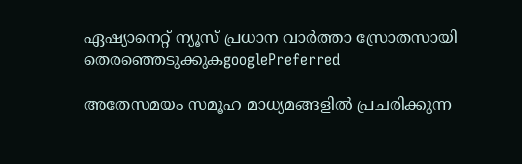ഏഷ്യാനെറ്റ് ന്യൂസ് പ്രധാന വാർത്താ സ്രോതസായി തെരഞ്ഞെടുക്കുകgooglePreferred

അതേസമയം സമൂഹ മാധ്യമങ്ങളില്‍ പ്രചരിക്കുന്ന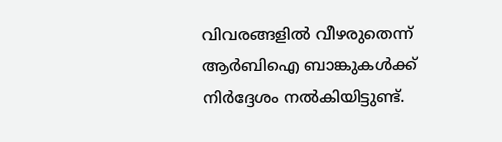വിവരങ്ങളില്‍ വീഴരുതെന്ന് ആര്‍ബിഐ ബാങ്കുകള്‍ക്ക് നിര്‍ദ്ദേശം നല്‍കിയിട്ടുണ്ട്.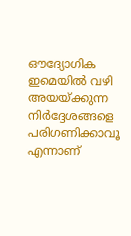ഔദ്യോഗിക ഇമെയില്‍ വഴി അയയ്ക്കുന്ന നിര്‍ദ്ദേശങ്ങളെ പരിഗണിക്കാവൂ എന്നാണ്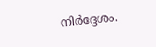നിര്‍ദ്ദേശം.